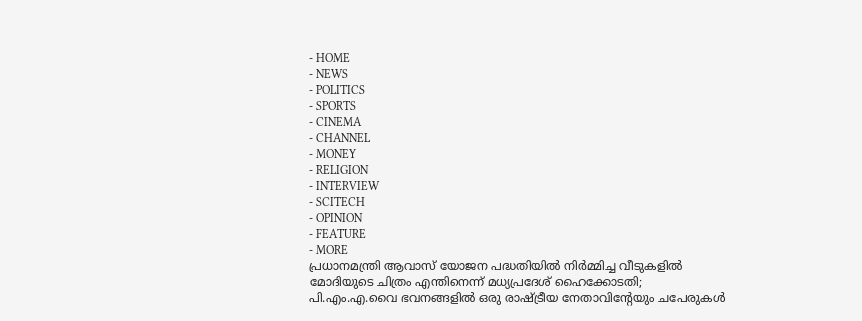- HOME
- NEWS
- POLITICS
- SPORTS
- CINEMA
- CHANNEL
- MONEY
- RELIGION
- INTERVIEW
- SCITECH
- OPINION
- FEATURE
- MORE
പ്രധാനമന്ത്രി ആവാസ് യോജന പദ്ധതിയിൽ നിർമ്മിച്ച വീടുകളിൽ മോദിയുടെ ചിത്രം എന്തിനെന്ന് മധ്യപ്രദേശ് ഹൈക്കോടതി; പി.എം.എ.വൈ ഭവനങ്ങളിൽ ഒരു രാഷ്ട്രീയ നേതാവിന്റേയും ചപേരുകൾ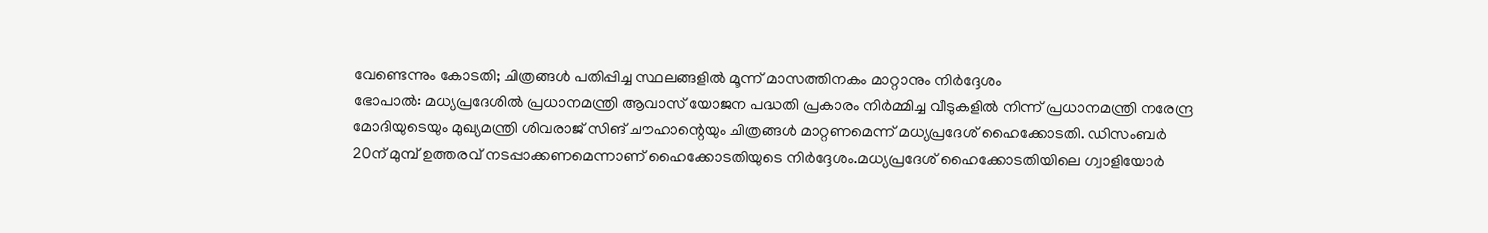വേണ്ടെന്നും കോടതി; ചിത്രങ്ങൾ പതിപ്പിച്ച സ്ഥലങ്ങളിൽ മൂന്ന് മാസത്തിനകം മാറ്റാനും നിർദ്ദേശം
ഭോപാൽ: മധ്യപ്രദേശിൽ പ്രധാനമന്ത്രി ആവാസ് യോജന പദ്ധതി പ്രകാരം നിർമ്മിച്ച വീടുകളിൽ നിന്ന് പ്രധാനമന്ത്രി നരേന്ദ്ര മോദിയുടെയും മുഖ്യമന്ത്രി ശിവരാജ് സിങ് ചൗഹാന്റെയും ചിത്രങ്ങൾ മാറ്റണമെന്ന് മധ്യപ്രദേശ് ഹൈക്കോടതി. ഡിസംബർ 20ന് മുമ്പ് ഉത്തരവ് നടപ്പാക്കണമെന്നാണ് ഹൈക്കോടതിയുടെ നിർദ്ദേശം.മധ്യപ്രദേശ് ഹൈക്കോടതിയിലെ ഗ്വാളിയോർ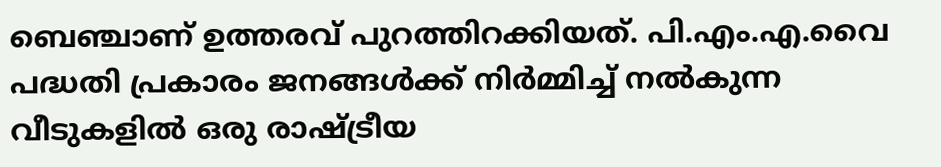ബെഞ്ചാണ് ഉത്തരവ് പുറത്തിറക്കിയത്. പി.എം.എ.വൈ പദ്ധതി പ്രകാരം ജനങ്ങൾക്ക് നിർമ്മിച്ച് നൽകുന്ന വീടുകളിൽ ഒരു രാഷ്ട്രീയ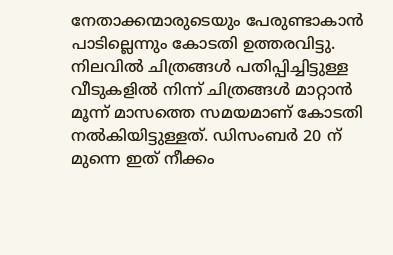നേതാക്കന്മാരുടെയും പേരുണ്ടാകാൻ പാടില്ലെന്നും കോടതി ഉത്തരവിട്ടു. നിലവിൽ ചിത്രങ്ങൾ പതിപ്പിച്ചിട്ടുള്ള വീടുകളിൽ നിന്ന് ചിത്രങ്ങൾ മാറ്റാൻ മൂന്ന് മാസത്തെ സമയമാണ് കോടതി നൽകിയിട്ടുള്ളത്. ഡിസംബർ 20 ന് മുന്നെ ഇത് നീക്കം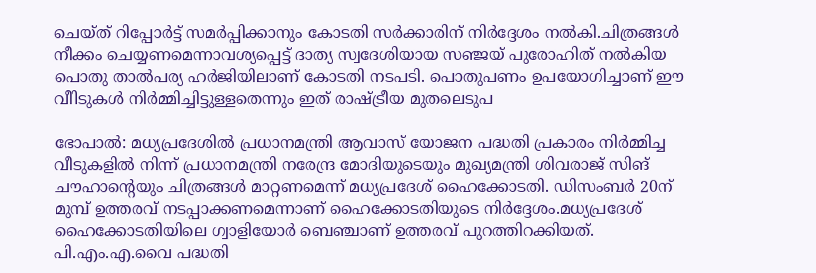ചെയ്ത് റിപ്പോർട്ട് സമർപ്പിക്കാനും കോടതി സർക്കാരിന് നിർദ്ദേശം നൽകി.ചിത്രങ്ങൾ നീക്കം ചെയ്യണമെന്നാവശ്യപ്പെട്ട് ദാത്യ സ്വദേശിയായ സഞ്ജയ് പുരോഹിത് നൽകിയ പൊതു താൽപര്യ ഹർജിയിലാണ് കോടതി നടപടി. പൊതുപണം ഉപയോഗിച്ചാണ് ഈ വീിടുകൾ നിർമ്മിച്ചിട്ടുള്ളതെന്നും ഇത് രാഷ്ട്രീയ മുതലെടുപ

ഭോപാൽ: മധ്യപ്രദേശിൽ പ്രധാനമന്ത്രി ആവാസ് യോജന പദ്ധതി പ്രകാരം നിർമ്മിച്ച വീടുകളിൽ നിന്ന് പ്രധാനമന്ത്രി നരേന്ദ്ര മോദിയുടെയും മുഖ്യമന്ത്രി ശിവരാജ് സിങ് ചൗഹാന്റെയും ചിത്രങ്ങൾ മാറ്റണമെന്ന് മധ്യപ്രദേശ് ഹൈക്കോടതി. ഡിസംബർ 20ന് മുമ്പ് ഉത്തരവ് നടപ്പാക്കണമെന്നാണ് ഹൈക്കോടതിയുടെ നിർദ്ദേശം.മധ്യപ്രദേശ് ഹൈക്കോടതിയിലെ ഗ്വാളിയോർ ബെഞ്ചാണ് ഉത്തരവ് പുറത്തിറക്കിയത്. പി.എം.എ.വൈ പദ്ധതി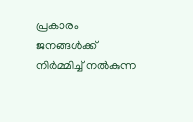പ്രകാരം ജനങ്ങൾക്ക് നിർമ്മിച്ച് നൽകുന്ന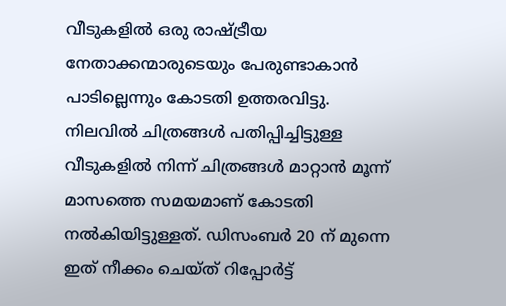വീടുകളിൽ ഒരു രാഷ്ട്രീയ നേതാക്കന്മാരുടെയും പേരുണ്ടാകാൻ പാടില്ലെന്നും കോടതി ഉത്തരവിട്ടു.
നിലവിൽ ചിത്രങ്ങൾ പതിപ്പിച്ചിട്ടുള്ള വീടുകളിൽ നിന്ന് ചിത്രങ്ങൾ മാറ്റാൻ മൂന്ന് മാസത്തെ സമയമാണ് കോടതി നൽകിയിട്ടുള്ളത്. ഡിസംബർ 20 ന് മുന്നെ ഇത് നീക്കം ചെയ്ത് റിപ്പോർട്ട്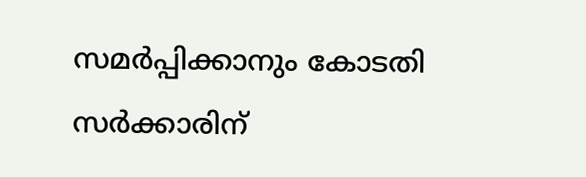സമർപ്പിക്കാനും കോടതി സർക്കാരിന്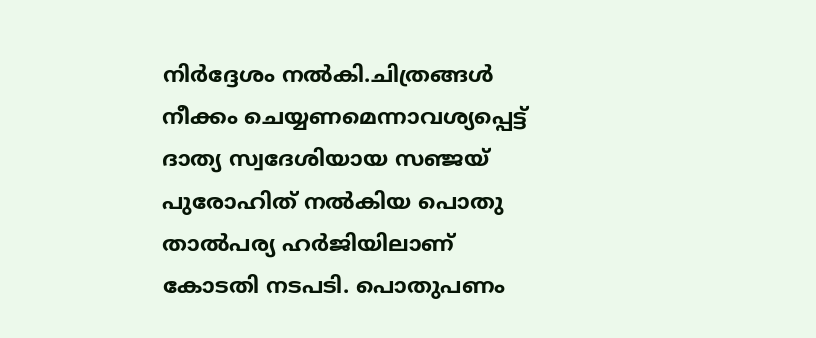നിർദ്ദേശം നൽകി.ചിത്രങ്ങൾ നീക്കം ചെയ്യണമെന്നാവശ്യപ്പെട്ട് ദാത്യ സ്വദേശിയായ സഞ്ജയ് പുരോഹിത് നൽകിയ പൊതു താൽപര്യ ഹർജിയിലാണ് കോടതി നടപടി. പൊതുപണം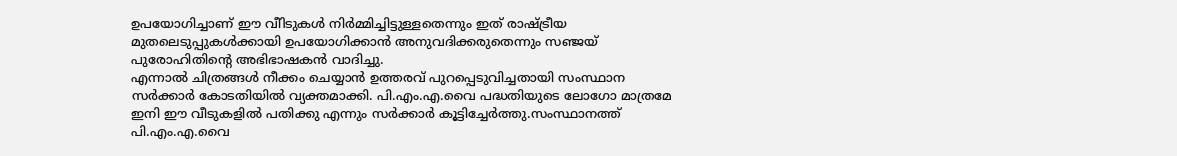ഉപയോഗിച്ചാണ് ഈ വീിടുകൾ നിർമ്മിച്ചിട്ടുള്ളതെന്നും ഇത് രാഷ്ട്രീയ മുതലെടുപ്പുകൾക്കായി ഉപയോഗിക്കാൻ അനുവദിക്കരുതെന്നും സഞ്ജയ് പുരോഹിതിന്റെ അഭിഭാഷകൻ വാദിച്ചു.
എന്നാൽ ചിത്രങ്ങൾ നീക്കം ചെയ്യാൻ ഉത്തരവ് പുറപ്പെടുവിച്ചതായി സംസ്ഥാന സർക്കാർ കോടതിയിൽ വ്യക്തമാക്കി. പി.എം.എ.വൈ പദ്ധതിയുടെ ലോഗോ മാത്രമേ ഇനി ഈ വീടുകളിൽ പതിക്കു എന്നും സർക്കാർ കൂട്ടിച്ചേർത്തു.സംസ്ഥാനത്ത് പി.എം.എ.വൈ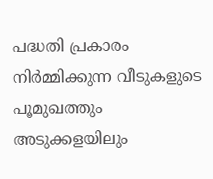പദ്ധതി പ്രകാരം നിർമ്മിക്കുന്ന വീടുകളുടെ പൂമുഖത്തും അടുക്കളയിലും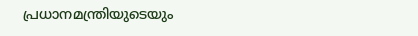പ്രധാനമന്ത്രിയുടെയും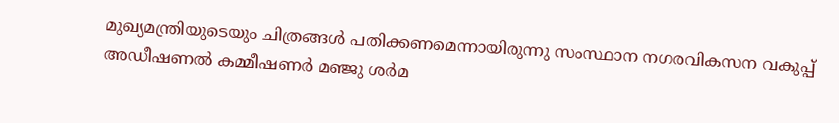മുഖ്യമന്ത്രിയുടെയും ചിത്രങ്ങൾ പതിക്കണമെന്നായിരുന്നു സംസ്ഥാന നഗരവികസന വകുപ്പ് അഡീഷണൽ കമ്മീഷണർ മഞ്ജു ശർമ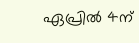ഏപ്രിൽ 4ന്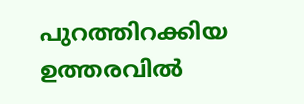പുറത്തിറക്കിയ ഉത്തരവിൽ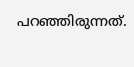പറഞ്ഞിരുന്നത്.